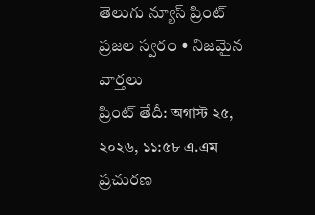తెలుగు న్యూస్ ప్రింట్ ప్రజల స్వరం • నిజమైన వార్తలు
ప్రింట్ తేదీ: অগাস্ট ২৫, ২০২৬, ১১:৫৮ এ.এম ప్రచురణ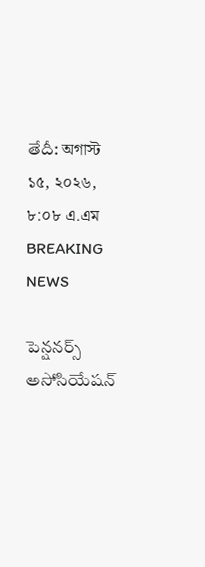తేదీ: অগাস্ট ১৫, ২০২৬, ৮:০৮ এ.এম
BREAKING NEWS

పెన్షనర్స్ అసోసియేషన్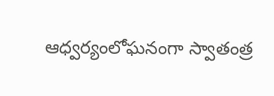ఆధ్వర్యంలోఘనంగా స్వాతంత్ర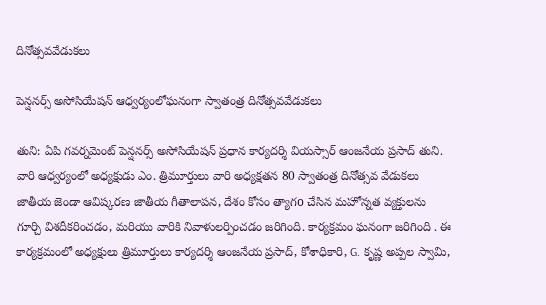దినోత్సవవేడుకలు

పెన్షనర్స్ అసోసియేషన్ ఆధ్వర్యంలోఘనంగా స్వాతంత్ర దినోత్సవవేడుకలు

తుని: ఏపి గవర్నమెంట్ పెన్షనర్స్ అసోసియేషన్ ప్రధాన కార్యదర్శి వియస్సార్ ఆంజనేయ ప్రసాద్ తుని. వారి ఆధ్వర్యంలో అధ్యక్షుడు ఎం. త్రిమూర్తులు వారి అధ్యక్షతన 80 స్వాతంత్ర దినోత్సవ వేడుకలు జాతీయ జెండా ఆవిష్కరణ జాతీయ గీతాలాపన, దేశం కోసం త్యాగo చేసిన మహోన్నత వ్యక్తులను గూర్చి విశదీకరించడం, మరియు వారికి నివాళులర్పించడం జరిగింది. కార్యక్రమం ఘనంగా జరిగింది . ఈ కార్యక్రమంలో అధ్యక్షులు త్రిమూర్తులు కార్యదర్శి ఆంజనేయ ప్రసాద్, కోశాధికారి, G. కృష్ణ అప్పల స్వామి,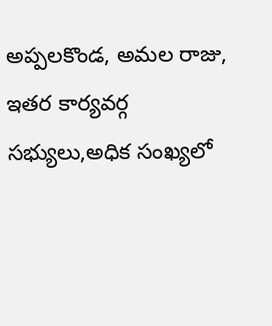అప్పలకొండ, అమల రాజు, ఇతర కార్యవర్గ సభ్యులు,అధిక సంఖ్యలో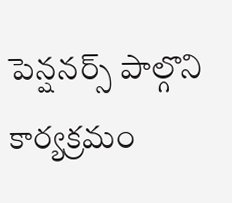పెన్షనర్స్ పాల్గొని కార్యక్రమం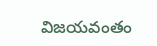విజయవంతం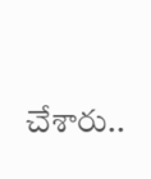చేశారు..